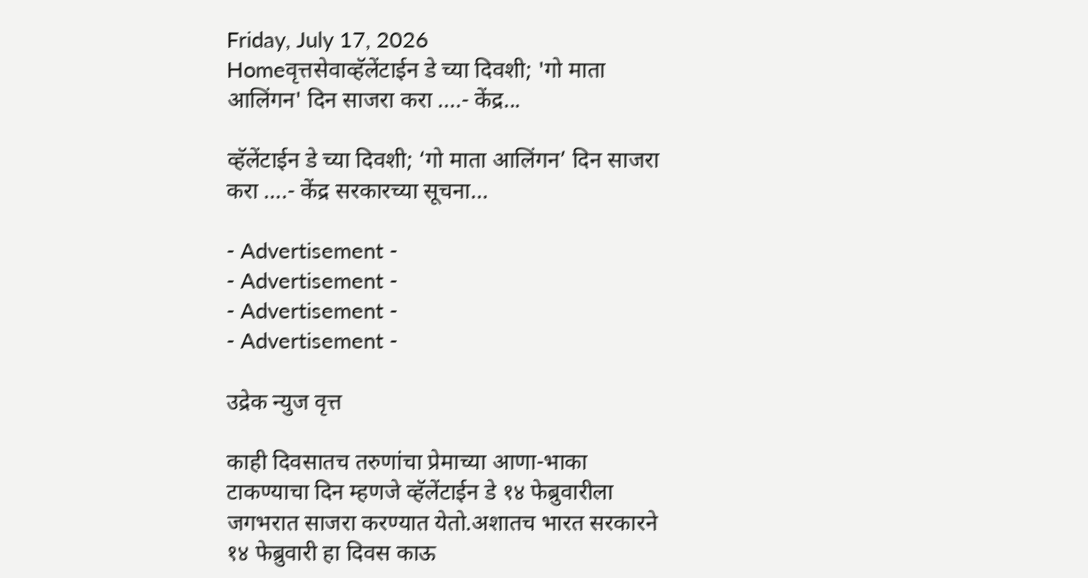Friday, July 17, 2026
Homeवृत्तसेवाव्हॅलेंटाईन डे च्या दिवशी; 'गो माता आलिंगन' दिन साजरा करा ....- केंद्र...

व्हॅलेंटाईन डे च्या दिवशी; ‘गो माता आलिंगन’ दिन साजरा करा ….- केंद्र सरकारच्या सूचना…

- Advertisement -
- Advertisement -
- Advertisement -
- Advertisement -

उद्रेक न्युज वृत्त

काही दिवसातच तरुणांचा प्रेमाच्या आणा-भाका टाकण्याचा दिन म्हणजे व्हॅलेंटाईन डे १४ फेब्रुवारीला जगभरात साजरा करण्यात येतो.अशातच भारत सरकारने १४ फेब्रुवारी हा दिवस काऊ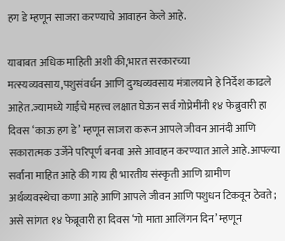हग डे म्हणून साजरा करण्याचे आवाहन केले आहे.

याबाबत अधिक माहिती अशी की,भारत सरकारच्या मत्स्यव्यवसाय,पशुसंवर्धन आणि दुग्धव्यवसाय मंत्रालयाने हे निर्देश काढले आहेत.ज्यामध्ये गाईचे महत्त्व लक्षात घेऊन सर्व गोप्रेमींनी १४ फेब्रुवारी हा दिवस ‘काऊ हग डे’ म्हणून साजरा करून आपले जीवन आनंदी आणि सकारात्मक उर्जेने परिपूर्ण बनवा असे आवाहन करण्यात आले आहे.आपल्या सर्वांना माहित आहे की गाय ही भारतीय संस्कृती आणि ग्रामीण अर्थव्यवस्थेचा कणा आहे आणि आपले जीवन आणि पशुधन टिकवून ठेवते; असे सांगत १४ फेब्रूवारी हा दिवस ‘गो माता आलिंगन दिन’ म्हणून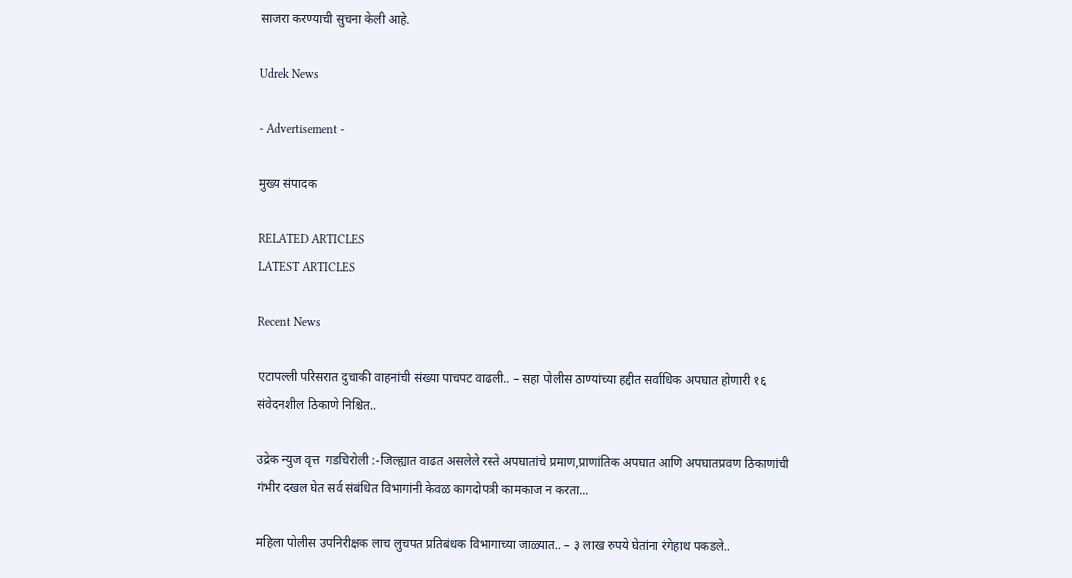साजरा करण्याची सुचना केली आहे.

Udrek News

- Advertisement -

मुख्य संपादक

RELATED ARTICLES
LATEST ARTICLES

Recent News

एटापल्ली परिसरात दुचाकी वाहनांची संख्या पाचपट वाढली.. – सहा पोलीस ठाण्यांच्या हद्दीत सर्वाधिक अपघात होणारी १६ संवेदनशील ठिकाणे निश्चित..

उद्रेक न्युज वृत्त  गडचिरोली :-जिल्ह्यात वाढत असलेले रस्ते अपघातांचे प्रमाण,प्राणांतिक अपघात आणि अपघातप्रवण ठिकाणांची गंभीर दखल घेत सर्व संबंधित विभागांनी केवळ कागदोपत्री कामकाज न करता...

महिला पोलीस उपनिरीक्षक लाच लुचपत प्रतिबंधक विभागाच्या जाळ्यात.. – ३ लाख रुपये घेतांना रंगेहाथ पकडले..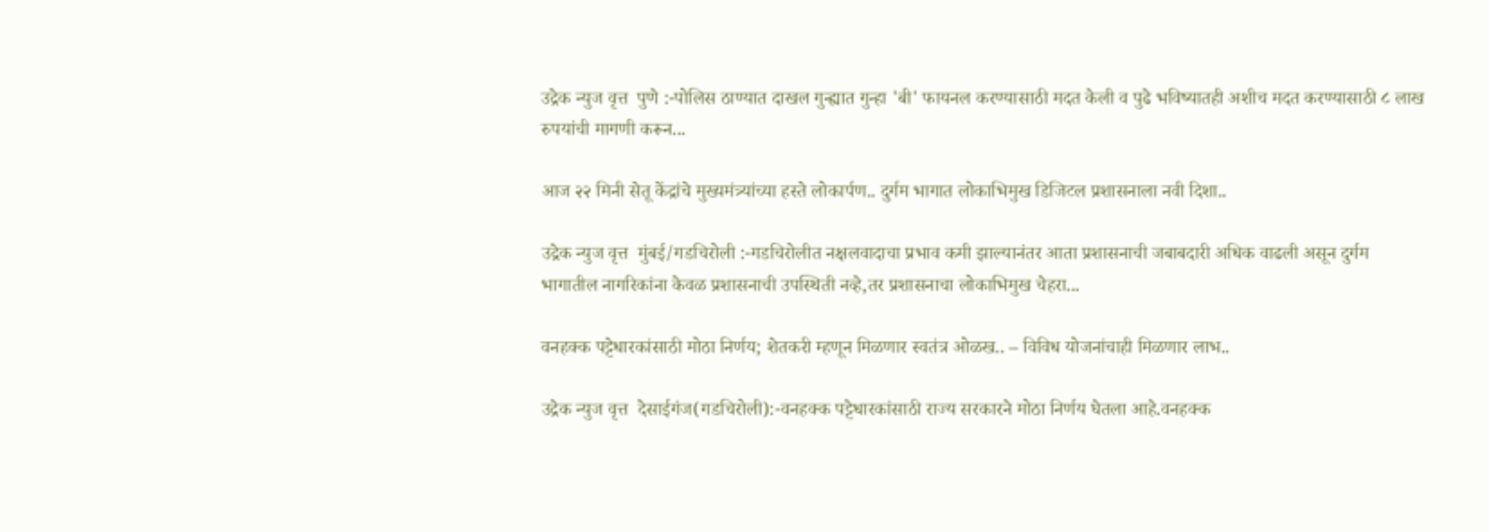उद्रेक न्युज वृत्त  पुणे :-पोलिस ठाण्यात दाखल गुन्ह्यात गुन्हा 'बी' फायनल करण्यासाठी मदत केली व पुढे भविष्यातही अशीच मदत करण्यासाठी ८ लाख रुपयांची मागणी करून...

आज २२ मिनी सेतू केंद्रांचे मुख्यमंत्र्यांच्या हस्ते लोकार्पण.. दुर्गम भागात लोकाभिमुख डिजिटल प्रशासनाला नवी दिशा..

उद्रेक न्युज वृत्त  मुंबई/गडचिरोली :-गडचिरोलीत नक्षलवादाचा प्रभाव कमी झाल्यानंतर आता प्रशासनाची जबाबदारी अधिक वाढली असून दुर्गम भागातील नागरिकांना केवळ प्रशासनाची उपस्थिती नव्हे,तर प्रशासनाचा लोकाभिमुख चेहरा...

वनहक्क पट्टेधारकांसाठी मोठा निर्णय; शेतकरी म्हणून मिळणार स्वतंत्र ओळख.. – विविध योजनांचाही मिळणार लाभ..

उद्रेक न्युज वृत्त  देसाईगंज(गडचिरोली):-वनहक्क पट्टेधारकांसाठी राज्य सरकारने मोठा निर्णय घेतला आहे.वनहक्क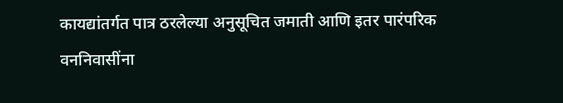कायद्यांतर्गत पात्र ठरलेल्या अनुसूचित जमाती आणि इतर पारंपरिक वननिवासींना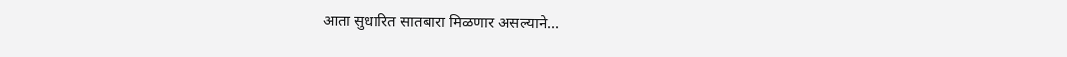आता सुधारित सातबारा मिळणार असल्याने...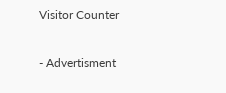Visitor Counter

- Advertisment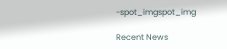-spot_imgspot_img

Recent News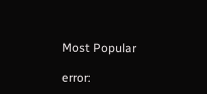Most Popular

error: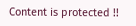Content is protected !!